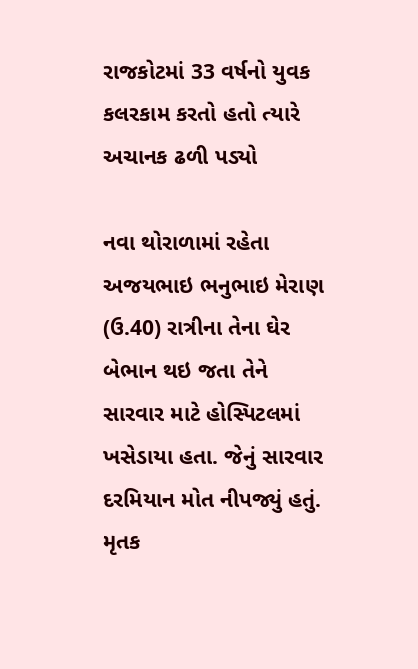રાજકોટમાં 33 વર્ષનો યુવક કલરકામ કરતો હતો ત્યારે અચાનક ઢળી પડ્યો

નવા થોરાળામાં રહેતા અજયભાઇ ભનુભાઇ મેરાણ (ઉ.40) રાત્રીના તેના ઘેર બેભાન થઇ જતા તેને સારવાર માટે હોસ્પિટલમાં ખસેડાયા હતા. જેનું સારવાર દરમિયાન મોત નીપજ્યું હતું. મૃતક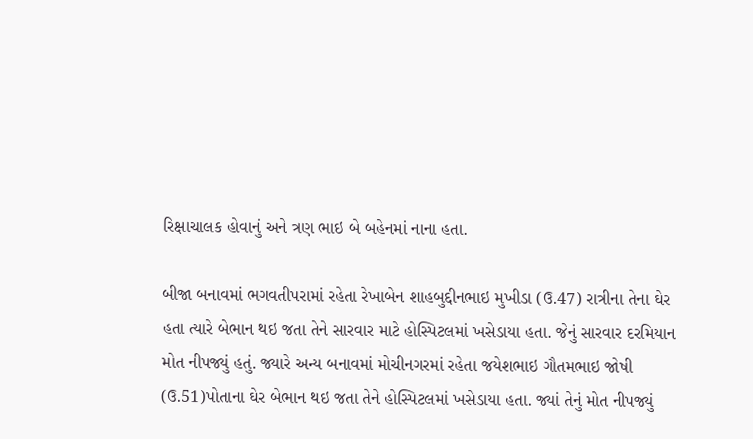રિક્ષાચાલક હોવાનું અને ત્રણ ભાઇ બે બહેનમાં નાના હતા.

બીજા બનાવમાં ભગવતીપરામાં રહેતા રેખાબેન શાહબુદ્દીનભાઇ મુખીડા (ઉ.47) રાત્રીના તેના ઘેર હતા ત્યારે બેભાન થઇ જતા તેને સારવાર માટે હોસ્પિટલમાં ખસેડાયા હતા. જેનું સારવાર દરમિયાન મોત નીપજ્યું હતું. જ્યારે અન્ય બનાવમાં મોચીનગરમાં રહેતા જયેશભાઇ ગૌતમભાઇ જોષી (ઉ.51)પોતાના ઘેર બેભાન થઇ જતા તેને હોસ્પિટલમાં ખસેડાયા હતા. જ્યાં તેનું મોત નીપજ્યું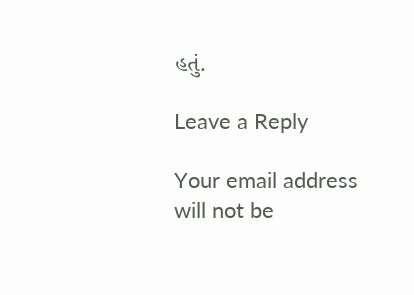હતું.

Leave a Reply

Your email address will not be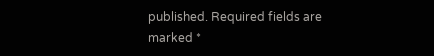published. Required fields are marked *